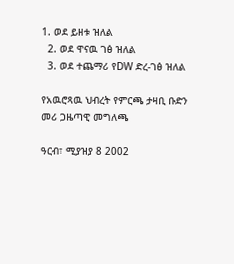1. ወደ ይዘቱ ዝለል
  2. ወደ ዋናዉ ገፅ ዝለል
  3. ወደ ተጨማሪ የDW ድረ-ገፅ ዝለል

የአዉሮጻዉ ህብረት የምርጫ ታዛቢ ቡድን መሪ ጋዜጣዊ መግለጫ

ዓርብ፣ ሚያዝያ 8 2002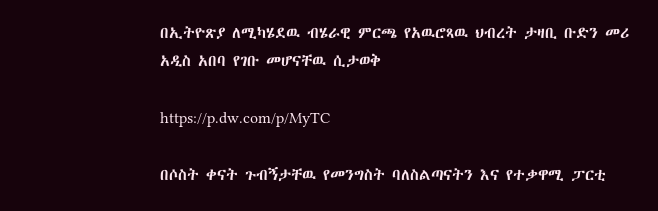በኢትዮጽያ ለሚካሄደዉ ብሄራዊ ምርጫ የአዉሮጻዉ ህብረት ታዛቢ ቡድን መሪ አዲስ አበባ የገቡ መሆናቸዉ ሲታወቅ

https://p.dw.com/p/MyTC

በሶስት ቀናት ጉብኝታቸዉ የመንግስት ባለስልጣናትን እና የተቃዋሚ ፓርቲ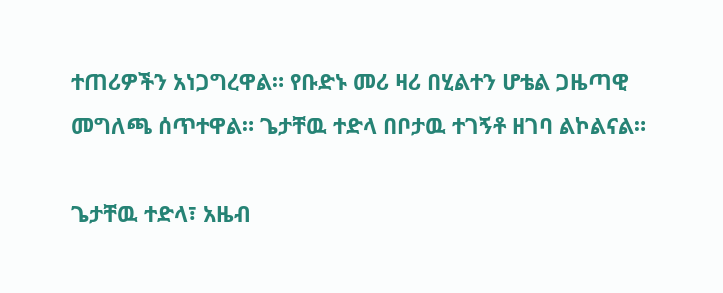ተጠሪዎችን አነጋግረዋል። የቡድኑ መሪ ዛሪ በሂልተን ሆቴል ጋዜጣዊ መግለጫ ሰጥተዋል። ጌታቸዉ ተድላ በቦታዉ ተገኝቶ ዘገባ ልኮልናል።

ጌታቸዉ ተድላ፣ አዜብ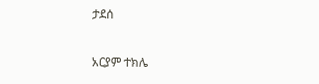ታደሰ

አርያም ተክሌ